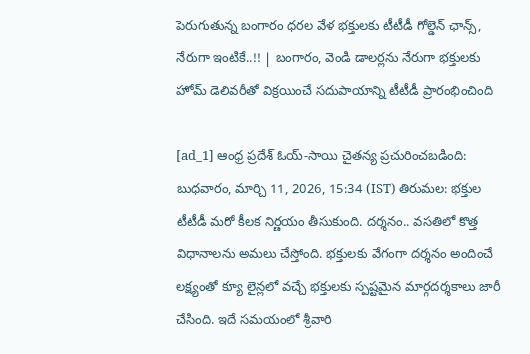పెరుగుతున్న బంగారం ధరల వేళ భక్తులకు టీటీడీ గోల్డెన్ ఛాన్స్, నేరుగా ఇంటికే..!! | బంగారం, వెండి డాలర్లను నేరుగా భక్తులకు హోమ్ డెలివరీతో విక్రయించే సదుపాయాన్ని టీటీడీ ప్రారంభించింది

[ad_1] ఆంధ్ర ప్రదేశ్ ఓయ్-సాయి చైతన్య ప్రచురించబడింది: బుధవారం, మార్చి 11, 2026, 15:34 (IST) తిరుమల: భక్తుల టీటీడీ మరో కీలక నిర్ణయం తీసుకుంది. దర్శనం.. వసతిలో కొత్త విధానాలను అమలు చేస్తోంది. భక్తులకు వేగంగా దర్శనం అందించే లక్ష్యంతో క్యూ లైన్లలో వచ్చే భక్తులకు స్పష్టమైన మార్గదర్శకాలు జారీ చేసింది. ఇదే సమయంలో శ్రీవారి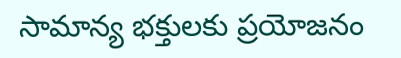సామాన్య భక్తులకు ప్రయోజనం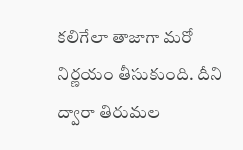కలిగేలా తాజాగా మరో నిర్ణయం తీసుకుంది. దీని ద్వారా తిరుమల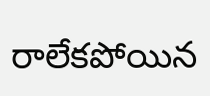రాలేకపోయిన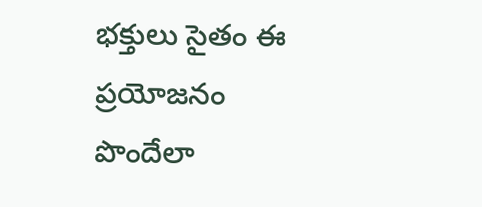భక్తులు సైతం ఈ ప్రయోజనం పొందేలా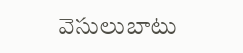వెసులుబాటు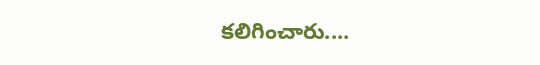కలిగించారు....